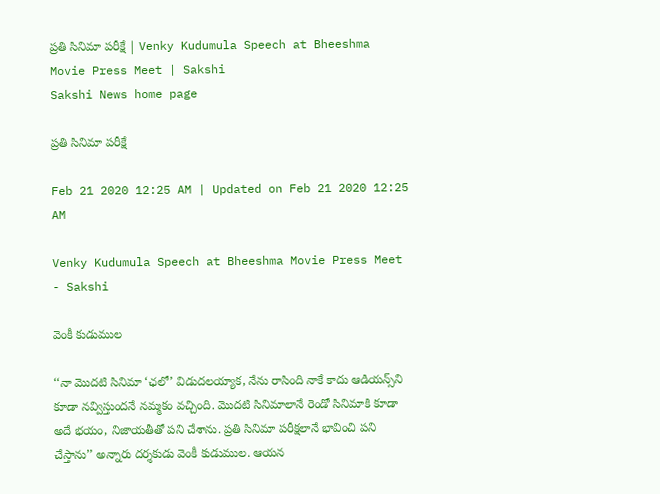ప్రతి సినిమా పరీక్షే | Venky Kudumula Speech at Bheeshma Movie Press Meet | Sakshi
Sakshi News home page

ప్రతి సినిమా పరీక్షే

Feb 21 2020 12:25 AM | Updated on Feb 21 2020 12:25 AM

Venky Kudumula Speech at Bheeshma Movie Press Meet - Sakshi

వెంకీ కుడుముల

‘‘నా మొదటి సినిమా ‘ఛలో’ విడుదలయ్యాక, నేను రాసింది నాకే కాదు ఆడియన్స్‌ని కూడా నవ్విస్తుందనే నమ్మకం వచ్చింది. మొదటి సినిమాలానే రెండో సినిమాకి కూడా అదే భయం, నిజాయతీతో పని చేశాను. ప్రతి సినిమా పరీక్షలానే భావించి పని చేస్తాను’’ అన్నారు దర్శకుడు వెంకీ కుడుముల. ఆయన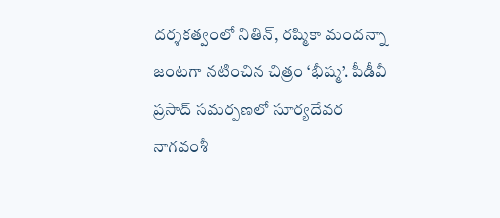దర్శకత్వంలో నితిన్, రష్మికా మందన్నా జంటగా నటించిన చిత్రం ‘భీష్మ’. పీడీవీ ప్రసాద్‌ సమర్పణలో సూర్యదేవర నాగవంశీ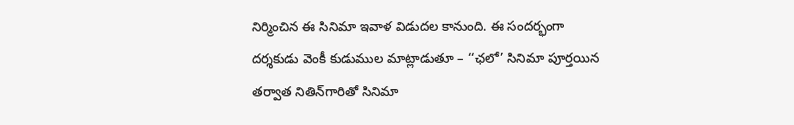నిర్మించిన ఈ సినిమా ఇవాళ విడుదల కానుంది. ఈ సందర్భంగా దర్శకుడు వెంకీ కుడుముల మాట్లాడుతూ – ‘‘ఛలో’ సినిమా పూర్తయిన తర్వాత నితిన్‌గారితో సినిమా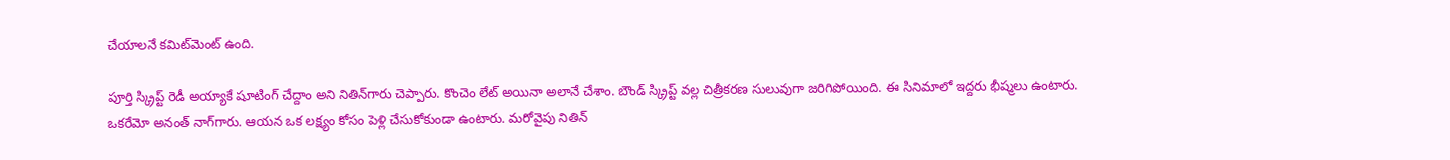చేయాలనే కమిట్‌మెంట్‌ ఉంది.

పూర్తి స్క్రిప్ట్‌ రెడీ అయ్యాకే షూటింగ్‌ చేద్దాం అని నితిన్‌గారు చెప్పారు. కొంచెం లేట్‌ అయినా అలానే చేశాం. బౌండ్‌ స్క్రిప్ట్‌ వల్ల చిత్రీకరణ సులువుగా జరిగిపోయింది. ఈ సినిమాలో ఇద్దరు భీష్మలు ఉంటారు. ఒకరేమో అనంత్‌ నాగ్‌గారు. ఆయన ఒక లక్ష్యం కోసం పెళ్లి చేసుకోకుండా ఉంటారు. మరోవైపు నితిన్‌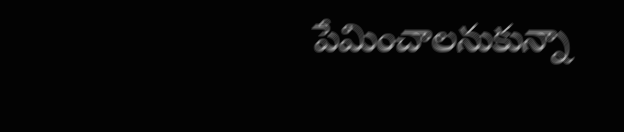పేమించాలనుకున్నా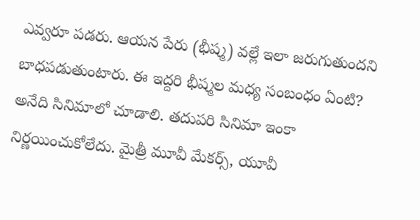ఎవ్వరూ పడరు. ఆయన పేరు (భీష్మ) వల్లే ఇలా జరుగుతుందని బాధపడుతుంటారు. ఈ ఇద్దరి భీష్మల మధ్య సంబంధం ఏంటి? అనేది సినిమాలో చూడాలి. తదుపరి సినిమా ఇంకా నిర్ణయించుకోలేదు. మైత్రీ మూవీ మేకర్స్, యూవీ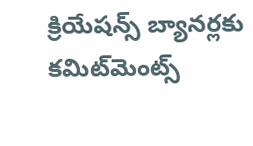క్రియేషన్స్‌ బ్యానర్లకు కమిట్‌మెంట్స్‌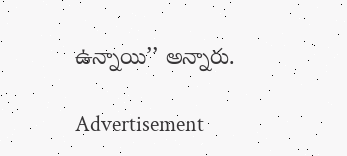ఉన్నాయి’’ అన్నారు.

Advertisement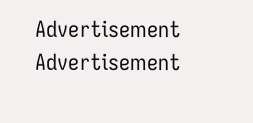Advertisement
Advertisement